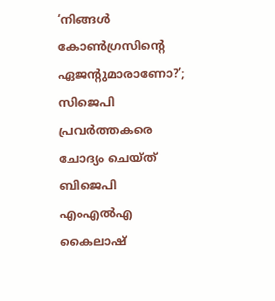‘നിങ്ങള്‍ കോണ്‍ഗ്രസിന്റെ ഏജന്റുമാരാണോ?’; സിജെപി പ്രവര്‍ത്തകരെ ചോദ്യം ചെയ്ത് ബിജെപി എംഎല്‍എ കൈലാഷ്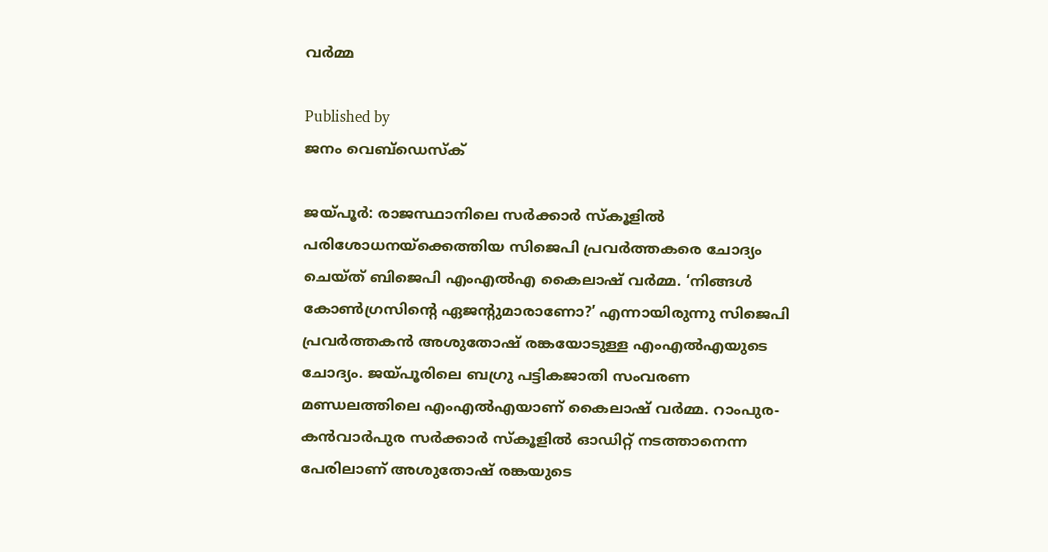വര്‍മ്മ

Published by
ജനം വെബ്‌ഡെസ്ക്

ജയ്പൂര്‍: രാജസ്ഥാനിലെ സര്‍ക്കാര്‍ സ്‌കൂളില്‍ പരിശോധനയ്‌ക്കെത്തിയ സിജെപി പ്രവര്‍ത്തകരെ ചോദ്യം ചെയ്ത് ബിജെപി എംഎല്‍എ കൈലാഷ് വര്‍മ്മ. ‘നിങ്ങള്‍ കോണ്‍ഗ്രസിന്റെ ഏജന്റുമാരാണോ?’ എന്നായിരുന്നു സിജെപി പ്രവര്‍ത്തകന്‍ അശുതോഷ് രങ്കയോടുള്ള എംഎല്‍എയുടെ ചോദ്യം. ജയ്പൂരിലെ ബഗ്രു പട്ടികജാതി സംവരണ മണ്ഡലത്തിലെ എംഎല്‍എയാണ് കൈലാഷ് വര്‍മ്മ. റാംപുര-കന്‍വാര്‍പുര സര്‍ക്കാര്‍ സ്‌കൂളില്‍ ഓഡിറ്റ് നടത്താനെന്ന പേരിലാണ് അശുതോഷ് രങ്കയുടെ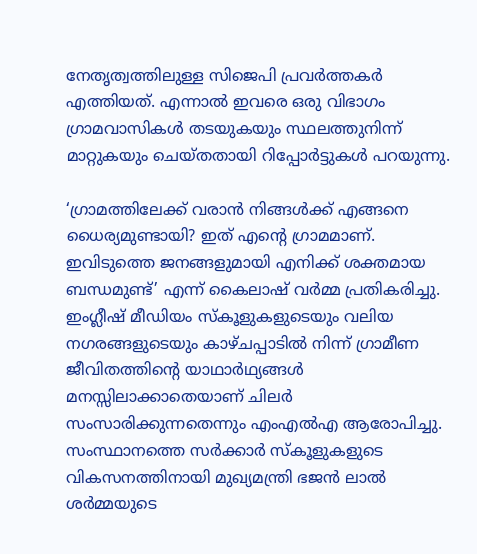നേതൃത്വത്തിലുള്ള സിജെപി പ്രവര്‍ത്തകര്‍ എത്തിയത്. എന്നാല്‍ ഇവരെ ഒരു വിഭാഗം ഗ്രാമവാസികള്‍ തടയുകയും സ്ഥലത്തുനിന്ന് മാറ്റുകയും ചെയ്തതായി റിപ്പോര്‍ട്ടുകള്‍ പറയുന്നു.

‘ഗ്രാമത്തിലേക്ക് വരാന്‍ നിങ്ങള്‍ക്ക് എങ്ങനെ ധൈര്യമുണ്ടായി? ഇത് എന്റെ ഗ്രാമമാണ്. ഇവിടുത്തെ ജനങ്ങളുമായി എനിക്ക് ശക്തമായ ബന്ധമുണ്ട്’ എന്ന് കൈലാഷ് വര്‍മ്മ പ്രതികരിച്ചു. ഇംഗ്ലീഷ് മീഡിയം സ്‌കൂളുകളുടെയും വലിയ നഗരങ്ങളുടെയും കാഴ്ചപ്പാടില്‍ നിന്ന് ഗ്രാമീണ ജീവിതത്തിന്റെ യാഥാര്‍ഥ്യങ്ങള്‍ മനസ്സിലാക്കാതെയാണ് ചിലര്‍ സംസാരിക്കുന്നതെന്നും എംഎല്‍എ ആരോപിച്ചു. സംസ്ഥാനത്തെ സര്‍ക്കാര്‍ സ്‌കൂളുകളുടെ വികസനത്തിനായി മുഖ്യമന്ത്രി ഭജന്‍ ലാല്‍ ശര്‍മ്മയുടെ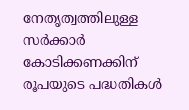നേതൃത്വത്തിലുള്ള സര്‍ക്കാര്‍ കോടിക്കണക്കിന് രൂപയുടെ പദ്ധതികള്‍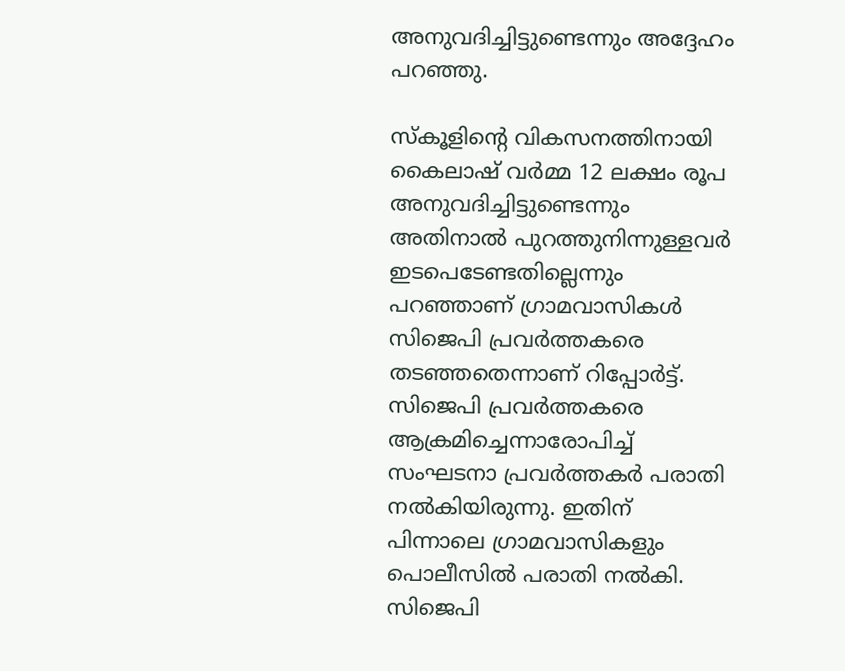അനുവദിച്ചിട്ടുണ്ടെന്നും അദ്ദേഹം പറഞ്ഞു.

സ്‌കൂളിന്റെ വികസനത്തിനായി കൈലാഷ് വര്‍മ്മ 12 ലക്ഷം രൂപ അനുവദിച്ചിട്ടുണ്ടെന്നും അതിനാല്‍ പുറത്തുനിന്നുള്ളവര്‍ ഇടപെടേണ്ടതില്ലെന്നും പറഞ്ഞാണ് ഗ്രാമവാസികള്‍ സിജെപി പ്രവര്‍ത്തകരെ തടഞ്ഞതെന്നാണ് റിപ്പോര്‍ട്ട്. സിജെപി പ്രവര്‍ത്തകരെ ആക്രമിച്ചെന്നാരോപിച്ച് സംഘടനാ പ്രവര്‍ത്തകര്‍ പരാതി നല്‍കിയിരുന്നു. ഇതിന് പിന്നാലെ ഗ്രാമവാസികളും പൊലീസില്‍ പരാതി നല്‍കി. സിജെപി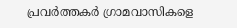പ്രവര്‍ത്തകര്‍ ഗ്രാമവാസികളെ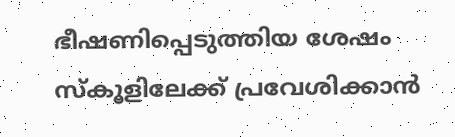ഭീഷണിപ്പെടുത്തിയ ശേഷം സ്‌കൂളിലേക്ക് പ്രവേശിക്കാന്‍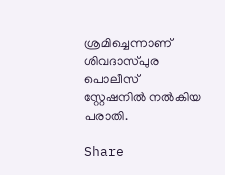ശ്രമിച്ചെന്നാണ് ശിവദാസ്പുര പൊലീസ് സ്റ്റേഷനില്‍ നല്‍കിയ പരാതി.

Share